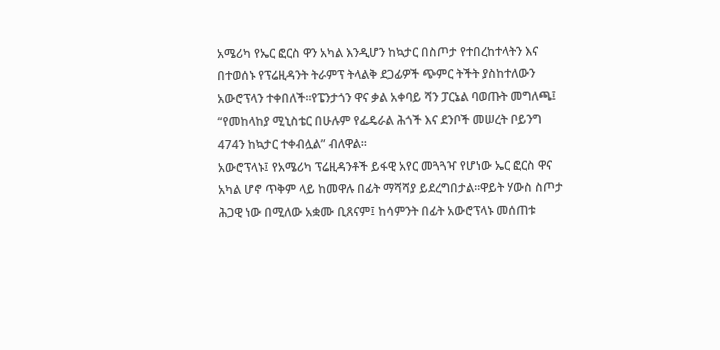አሜሪካ የኤር ፎርስ ዋን አካል እንዲሆን ከኳታር በስጦታ የተበረከተላትን እና በተወሰኑ የፕሬዚዳንት ትራምፕ ትላልቅ ደጋፊዎች ጭምር ትችት ያስከተለውን አውሮፕላን ተቀበለች።የፔንታጎን ዋና ቃል አቀባይ ሻን ፓርኔል ባወጡት መግለጫ፤ “የመከላከያ ሚኒስቴር በሁሉም የፌዴራል ሕጎች እና ደንቦች መሠረት ቦይንግ 474ን ከኳታር ተቀብሏል” ብለዋል።
አውሮፕላኑ፤ የአሜሪካ ፕሬዚዳንቶች ይፋዊ አየር መጓጓዣ የሆነው ኤር ፎርስ ዋና አካል ሆኖ ጥቅም ላይ ከመዋሉ በፊት ማሻሻያ ይደረግበታል።ዋይት ሃውስ ስጦታ ሕጋዊ ነው በሚለው አቋሙ ቢጸናም፤ ከሳምንት በፊት አውሮፕላኑ መሰጠቱ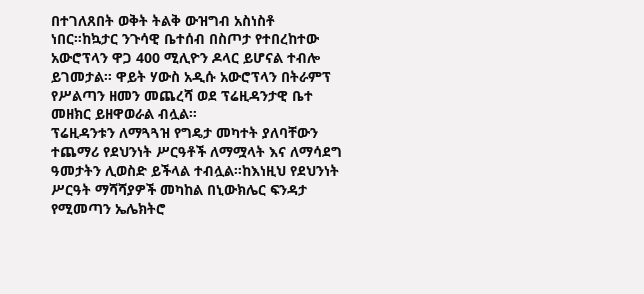በተገለጸበት ወቅት ትልቅ ውዝግብ አስነስቶ ነበር።ከኳታር ንጉሳዊ ቤተሰብ በስጦታ የተበረከተው አውሮፕላን ዋጋ 400 ሚሊዮን ዶላር ይሆናል ተብሎ ይገመታል። ዋይት ሃውስ አዲሱ አውሮፕላን በትራምፕ የሥልጣን ዘመን መጨረሻ ወደ ፕሬዚዳንታዊ ቤተ መዘክር ይዘዋወራል ብሏል።
ፕሬዚዳንቱን ለማጓጓዝ የግዴታ መካተት ያለባቸውን ተጨማሪ የደህንነት ሥርዓቶች ለማሟላት እና ለማሳደግ ዓመታትን ሊወስድ ይችላል ተብሏል።ከእነዚህ የደህንነት ሥርዓት ማሻሻያዎች መካከል በኒውክሌር ፍንዳታ የሚመጣን ኤሌክትሮ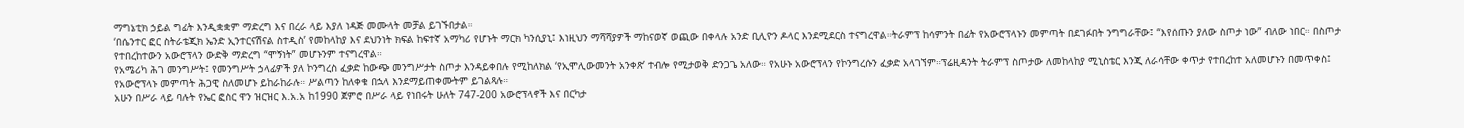ማግኔቲክ ኃይል ግፊት እንዲቋቋም ማድረግ እና በረራ ላይ እያለ ነዳጅ መሙላት መቻል ይገኙበታል።
‘በሴንተር ፎር ስትራቴጂክ ኤንድ ኢንተርናሽናል ስተዲስ’ የመከላከያ እና ደህንነት ክፍል ከፍተኛ አማካሪ የሆኑት ማርክ ካንሲያኒ፤ እነዚህን ማሻሻያዎች ማከናወኛ ወጪው በቀላሉ አንድ ቢሊዮን ዶላር እንደሚደርስ ተናግረዋል።ትራምፕ ከሳምንት በፊት የአውሮፕላኑን መምጣት በደገፉበት ንግግራቸው፤ “እየሰጡን ያለው ስጦታ ነው” ብለው ነበር። በስጦታ የተበረከተውን አውሮፕላን ውድቅ ማድረግ “ሞኝነት” መሆኑንም ተናግረዋል።
የአሜሪካ ሕገ መንግሥት፤ የመንግሥት ኃላፊዎች ያለ ኮንግረስ ፈቃድ ከውጭ መንግሥታት ስጦታ እንዳይቀበሉ የሚከለክል ‘የኢሞሊውመንት አንቀጽ’ ተብሎ የሚታወቅ ድንጋጌ አለው። የአሁኑ አውሮፕላን የኮንግረሱን ፈቃድ አላገኘም።ፕሬዚዳንት ትራምፕ ስጦታው ለመከላከያ ሚኒስቴር እንጂ ለራሳቸው ቀጥታ የተበረከተ አለመሆኑን በመጥቀስ፤ የአውሮፕላኑ መምጣት ሕጋዊ ስለመሆኑ ይከራከራሉ። ሥልጣን ከለቀቁ በኋላ እንደማይጠቀሙትም ይገልጻሉ።
አሁን በሥራ ላይ ባሉት የኤር ፎስር ዋን ዝርዝር እ.አ.አ ከ1990 ጀምሮ በሥራ ላይ የነበሩት ሁለት 747-200 አውሮፕላኖች እና በርካታ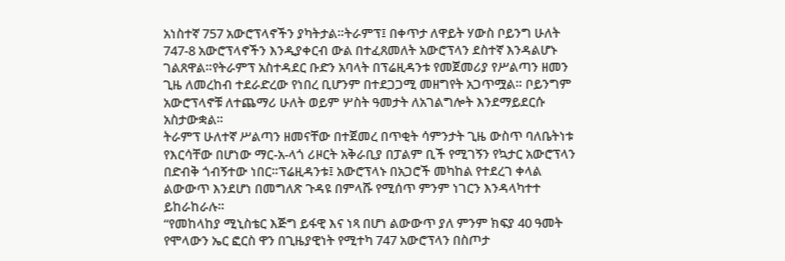አነስተኛ 757 አውሮፕላኖችን ያካትታል።ትራምፕ፤ በቀጥታ ለዋይት ሃውስ ቦይንግ ሁለት 747-8 አውሮፕላኖችን እንዲያቀርብ ውል በተፈጸመለት አውሮፕላን ደስተኛ እንዳልሆኑ ገልጸዋል።የትራምፕ አስተዳደር ቡድን አባላት በፕሬዚዳንቱ የመጀመሪያ የሥልጣን ዘመን ጊዜ ለመረከብ ተደራድረው የነበረ ቢሆንም በተደጋጋሚ መዘግየት አጋጥሟል። ቦይንግም አውሮፕላኖቹ ለተጨማሪ ሁለት ወይም ሦስት ዓመታት ለአገልግሎት እንደማይደርሱ አስታውቋል።
ትራምፕ ሁለተኛ ሥልጣን ዘመናቸው በተጀመረ በጥቂት ሳምንታት ጊዜ ውስጥ ባለቤትነቱ የእርሳቸው በሆነው ማር-አ-ላጎ ሪዞርት አቅራቢያ በፓልም ቢች የሚገኝን የኳታር አውሮፕላን በድብቅ ጎብኝተው ነበር።ፕሬዚዳንቱ፤ አውሮፕላኑ በአጋሮች መካከል የተደረገ ቀላል ልውውጥ እንደሆነ በመግለጽ ጉዳዩ በምላሹ የሚሰጥ ምንም ነገርን እንዳላካተተ ይከራከራሉ።
“የመከላከያ ሚኒስቴር እጅግ ይፋዊ እና ነጻ በሆነ ልውውጥ ያለ ምንም ክፍያ 40 ዓመት የሞላውን ኤር ፎርስ ዋን በጊዜያዊነት የሚተካ 747 አውሮፕላን በስጦታ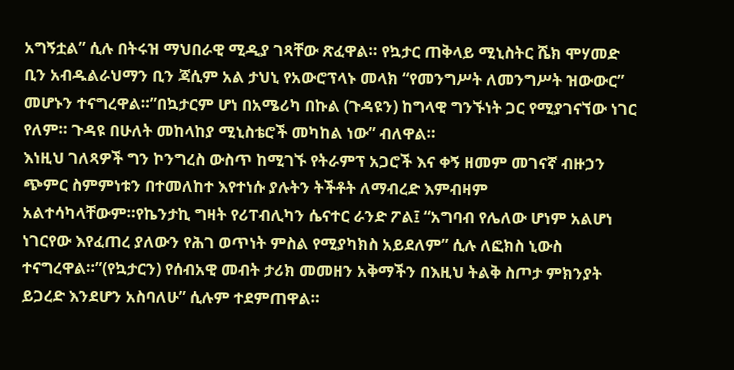አግኝቷል” ሲሉ በትሩዝ ማህበራዊ ሚዲያ ገጻቸው ጽፈዋል። የኳታር ጠቅላይ ሚኒስትር ሼክ ሞሃመድ ቢን አብዱልራህማን ቢን ጃሲም አል ታህኒ የአውሮፕላኑ መላክ “የመንግሥት ለመንግሥት ዝውውር” መሆኑን ተናግረዋል።”በኳታርም ሆነ በአሜሪካ በኩል (ጉዳዩን) ከግላዊ ግንኙነት ጋር የሚያገናኘው ነገር የለም። ጉዳዩ በሁለት መከላከያ ሚኒስቴሮች መካከል ነው” ብለዋል።
እነዚህ ገለጻዎች ግን ኮንግረስ ውስጥ ከሚገኙ የትራምፕ አጋሮች እና ቀኝ ዘመም መገናኛ ብዙኃን ጭምር ስምምነቱን በተመለከተ እየተነሱ ያሉትን ትችቶት ለማብረድ እምብዛም አልተሳካላቸውም።የኬንታኪ ግዛት የሪፐብሊካን ሴናተር ራንድ ፖል፤ “አግባብ የሌለው ሆነም አልሆነ ነገርየው እየፈጠረ ያለውን የሕገ ወጥነት ምስል የሚያካክስ አይደለም” ሲሉ ለፎክስ ኒውስ ተናግረዋል።”(የኳታርን) የሰብአዊ መብት ታሪክ መመዘን አቅማችን በእዚህ ትልቅ ስጦታ ምክንያት ይጋረድ እንደሆን አስባለሁ” ሲሉም ተደምጠዋል።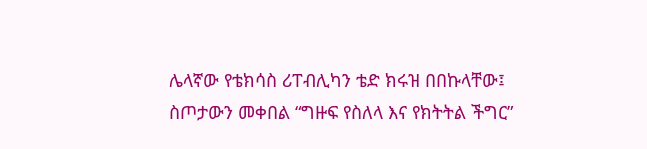ሌላኛው የቴክሳስ ሪፐብሊካን ቴድ ክሩዝ በበኩላቸው፤ ስጦታውን መቀበል “ግዙፍ የስለላ እና የክትትል ችግር”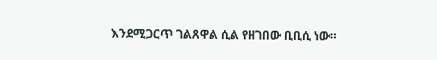እንደሚጋርጥ ገልጸዋል ሲል የዘገበው ቢቢሲ ነው።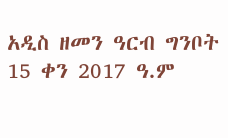አዲስ ዘመን ዓርብ ግንቦት 15 ቀን 2017 ዓ.ም